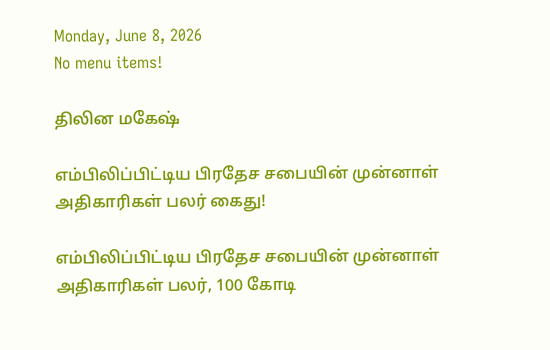Monday, June 8, 2026
No menu items!

திலின மகேஷ்

எம்பிலிப்பிட்டிய பிரதேச சபையின் முன்னாள் அதிகாரிகள் பலர் கைது!

எம்பிலிப்பிட்டிய பிரதேச சபையின் முன்னாள் அதிகாரிகள் பலர், 100 கோடி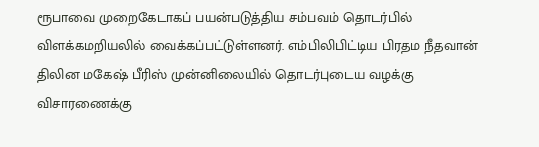ரூபாவை முறைகேடாகப் பயன்படுத்திய சம்பவம் தொடர்பில் விளக்கமறியலில் வைக்கப்பட்டுள்ளனர். எம்பிலிபிட்டிய பிரதம நீதவான் திலின மகேஷ் பீரிஸ் முன்னிலையில் தொடர்புடைய வழக்கு விசாரணைக்கு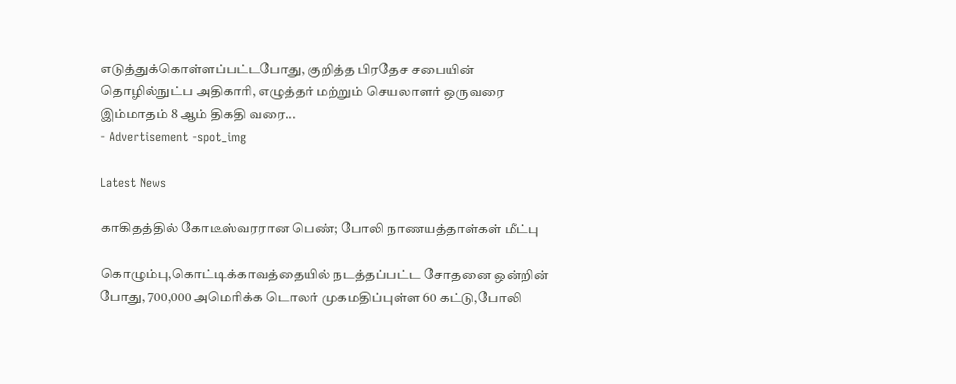எடுத்துக்கொள்ளப்பட்டபோது, குறித்த பிரதேச சபையின் தொழில்நுட்ப அதிகாரி, எழுத்தர் மற்றும் செயலாளர் ஒருவரை இம்மாதம் 8 ஆம் திகதி வரை...
- Advertisement -spot_img

Latest News

காகிதத்தில் கோடீஸ்வரரான பெண்; போலி நாணயத்தாள்கள் மீட்பு

கொழும்பு,கொட்டிக்காவத்தையில் நடத்தப்பட்ட சோதனை ஒன்றின் போது, 700,000 அமெரிக்க டொலர் முகமதிப்புள்ள 60 கட்டு,போலி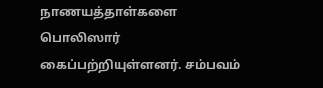நாணயத்தாள்களை பொலிஸார் கைப்பற்றியுள்ளனர். சம்பவம்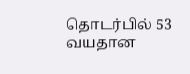தொடர்பில் 53 வயதான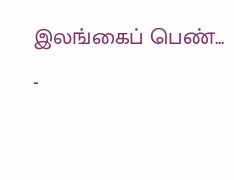இலங்கைப் பெண்...
-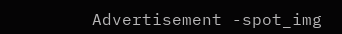Advertisement -spot_img